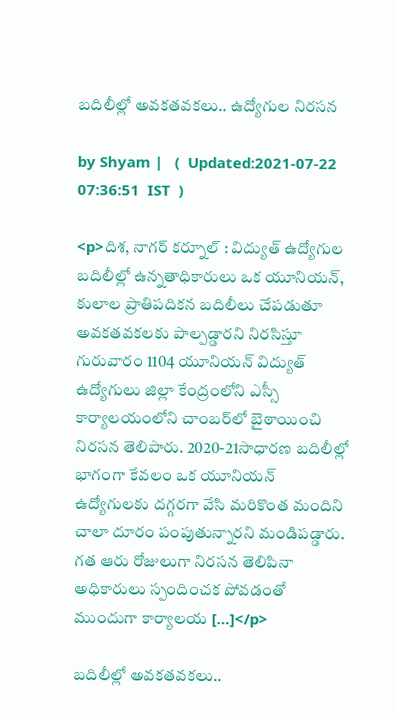బదిలీల్లో అవకతవకలు.. ఉద్యోగుల నిరసన

by Shyam |   (  Updated:2021-07-22 07:36:51  IST  )

<p>దిశ, నాగర్ కర్నూల్ : విద్యుత్ ఉద్యోగుల బదిలీల్లో ఉన్నతాధికారులు ఒక యూనియన్, కులాల ప్రాతిపదికన బదిలీలు చేపడుతూ అవకతవకలకు పాల్పడ్డారని నిరసిస్తూ గురువారం 1104 యూనియన్ విద్యుత్ ఉద్యోగులు జిల్లా కేంద్రంలోని ఎస్సీ కార్యాలయంలోని చాంబర్‌లో బైఠాయించి నిరసన తెలిపారు. 2020-21సాధారణ బదిలీల్లో భాగంగా కేవలం ఒక యూనియన్ ఉద్యోగులకు దగ్గరగా వేసి మరికొంత మందిని చాలా దూరం పంపుతున్నారని మండిపడ్డారు. గత ఆరు రోజులుగా నిరసన తెలిపినా అధికారులు స్పందించక పోవడంతో ముందుగా కార్యాలయ […]</p>

బదిలీల్లో అవకతవకలు..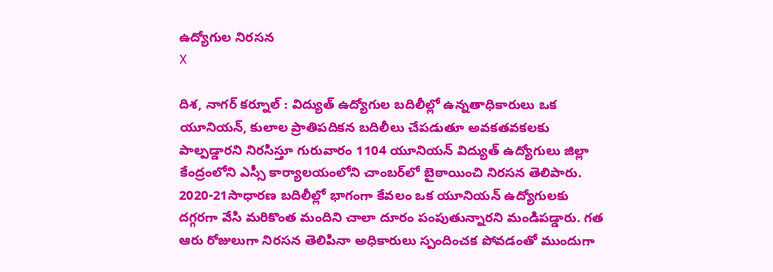ఉద్యోగుల నిరసన
X

దిశ, నాగర్ కర్నూల్ : విద్యుత్ ఉద్యోగుల బదిలీల్లో ఉన్నతాధికారులు ఒక యూనియన్, కులాల ప్రాతిపదికన బదిలీలు చేపడుతూ అవకతవకలకు పాల్పడ్డారని నిరసిస్తూ గురువారం 1104 యూనియన్ విద్యుత్ ఉద్యోగులు జిల్లా కేంద్రంలోని ఎస్సీ కార్యాలయంలోని చాంబర్‌లో బైఠాయించి నిరసన తెలిపారు. 2020-21సాధారణ బదిలీల్లో భాగంగా కేవలం ఒక యూనియన్ ఉద్యోగులకు దగ్గరగా వేసి మరికొంత మందిని చాలా దూరం పంపుతున్నారని మండిపడ్డారు. గత ఆరు రోజులుగా నిరసన తెలిపినా అధికారులు స్పందించక పోవడంతో ముందుగా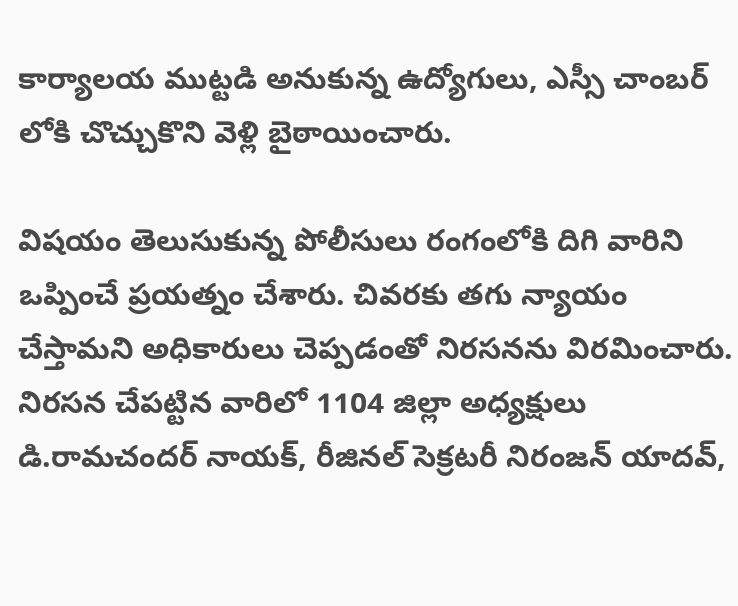కార్యాలయ ముట్టడి అనుకున్న ఉద్యోగులు, ఎస్సీ చాంబర్ లోకి చొచ్చుకొని వెళ్లి బైఠాయించారు.

విషయం తెలుసుకున్న పోలీసులు రంగంలోకి దిగి వారిని ఒప్పించే ప్రయత్నం చేశారు. చివరకు తగు న్యాయం చేస్తామని అధికారులు చెప్పడంతో నిరసనను విరమించారు. నిరసన చేపట్టిన వారిలో 1104 జిల్లా అధ్యక్షులు డి.రామచందర్ నాయక్, రీజినల్ సెక్రటరీ నిరంజన్ యాదవ్,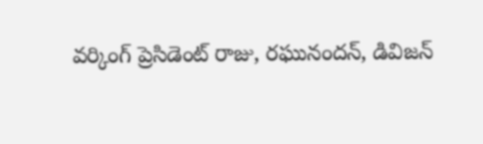వర్కింగ్ ప్రెసిడెంట్ రాజు, రఘునందన్, డివిజన్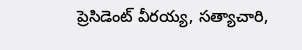ప్రెసిడెంట్ వీరయ్య, సత్యాచారి,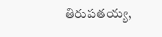తిరుపతయ్య,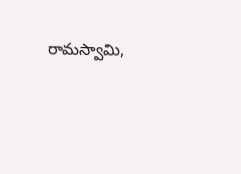రామస్వామి,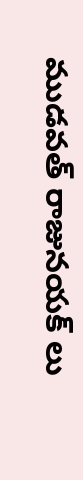ముడవత్ రాజునయక్ లు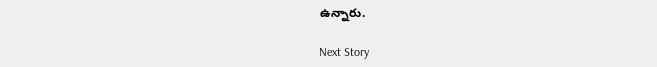ఉన్నారు.

Next Story